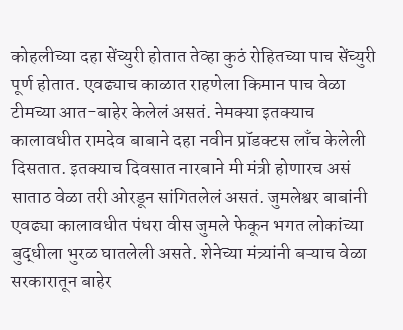कोहलीच्या दहा सेंच्युरी होतात तेव्हा कुठं रोहितच्या पाच सेंच्युरी पूर्ण होतात. एवढ्याच काळात राहणेला किमान पाच वेळा टीमच्या आत-बाहेर केलेलं असतं. नेमक्या इतक्याच कालावधीत रामदेव बाबाने दहा नवीन प्रॉडक्टस लाँच केलेली दिसतात. इतक्याच दिवसात नारबाने मी मंत्री होणारच असं साताठ वेळा तरी ओरडून सांगितलेलं असतं. जुमलेश्वर बाबांनी एवढ्या कालावधीत पंधरा वीस जुमले फेकून भगत लोकांच्या बुद्धीला भुरळ घातलेली असते. शेनेच्या मंत्र्यांनी बऱ्याच वेळा सरकारातून बाहेर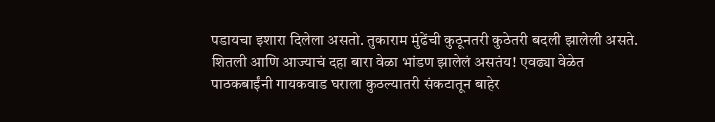पडायचा इशारा दिलेला असतो. तुकाराम मुंढेंची कुठूनतरी कुठेतरी बदली झालेली असते. शितली आणि आज्याचं दहा बारा वेळा भांडण झालेलं असतंय! एवढ्या वेळेत पाठकबाईंनी गायकवाड घराला कुठल्यातरी संकटातून बाहेर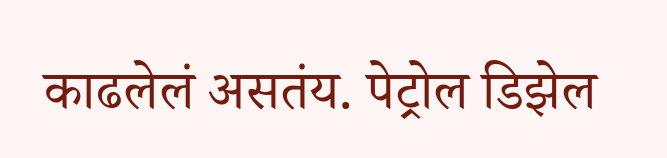काढलेलं असतंय. पेट्रोल डिझेल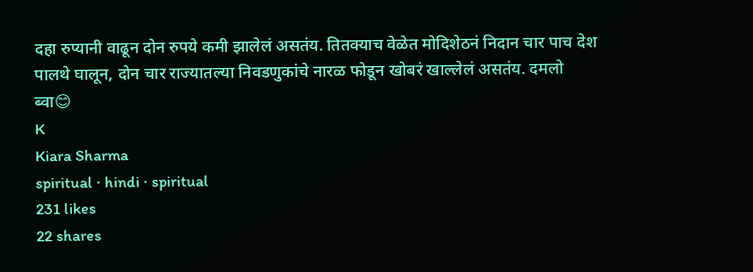दहा रुप्यानी वाढून दोन रुपये कमी झालेलं असतंय. तितक्याच वेळेत मोदिशेठनं निदान चार पाच देश पालथे घालून, दोन चार राज्यातल्या निवडणुकांचे नारळ फोडून खोबरं खाल्लेलं असतंय. दमलो ब्वा😊
K
Kiara Sharma
spiritual · hindi · spiritual
231 likes
22 shares